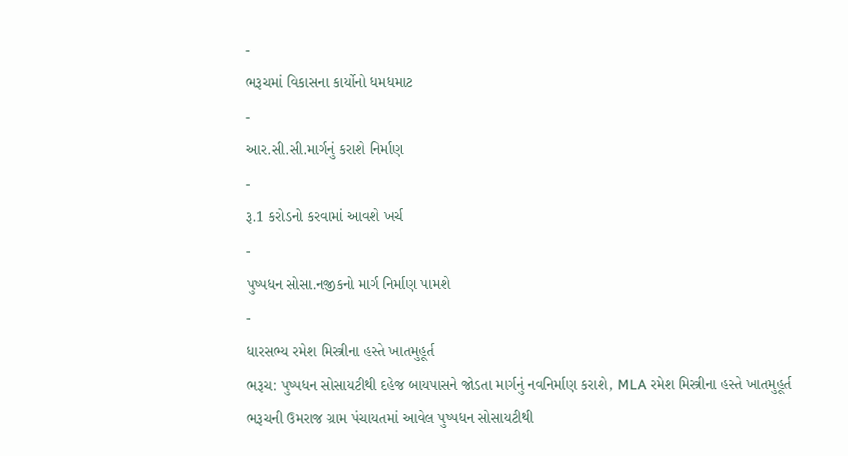-
ભરૂચમાં વિકાસના કાર્યોનો ધમધમાટ
-
આર.સી.સી.માર્ગનું કરાશે નિર્માણ
-
રૂ.1 કરોડનો કરવામાં આવશે ખર્ચ
-
પુષ્પધન સોસા.નજીકનો માર્ગ નિર્માણ પામશે
-
ધારસભ્ય રમેશ મિસ્ત્રીના હસ્તે ખાતમુહૂર્ત
ભરૂચ: પુષ્પધન સોસાયટીથી દહેજ બાયપાસને જોડતા માર્ગનું નવનિર્માણ કરાશે, MLA રમેશ મિસ્ત્રીના હસ્તે ખાતમુહૂર્ત
ભરૂચની ઉમરાજ ગ્રામ પંચાયતમાં આવેલ પુષ્પધન સોસાયટીથી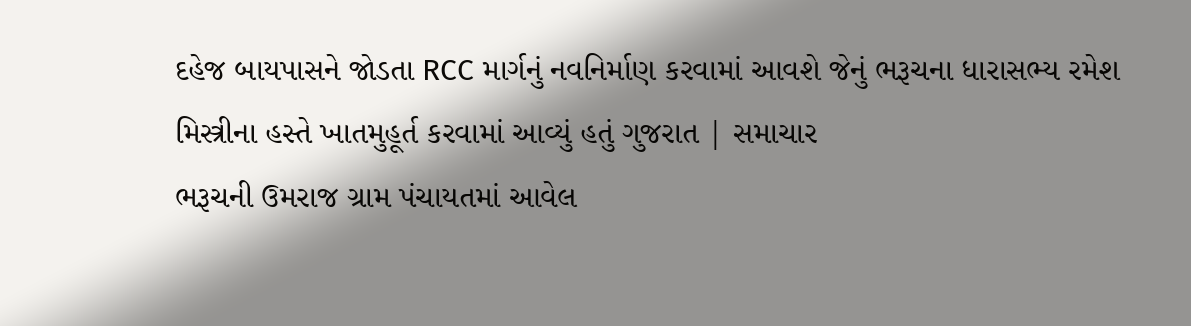દહેજ બાયપાસને જોડતા RCC માર્ગનું નવનિર્માણ કરવામાં આવશે જેનું ભરૂચના ધારાસભ્ય રમેશ મિસ્ત્રીના હસ્તે ખાતમુહૂર્ત કરવામાં આવ્યું હતું ગુજરાત | સમાચાર
ભરૂચની ઉમરાજ ગ્રામ પંચાયતમાં આવેલ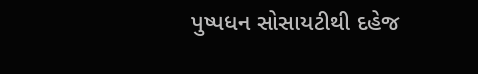પુષ્પધન સોસાયટીથી દહેજ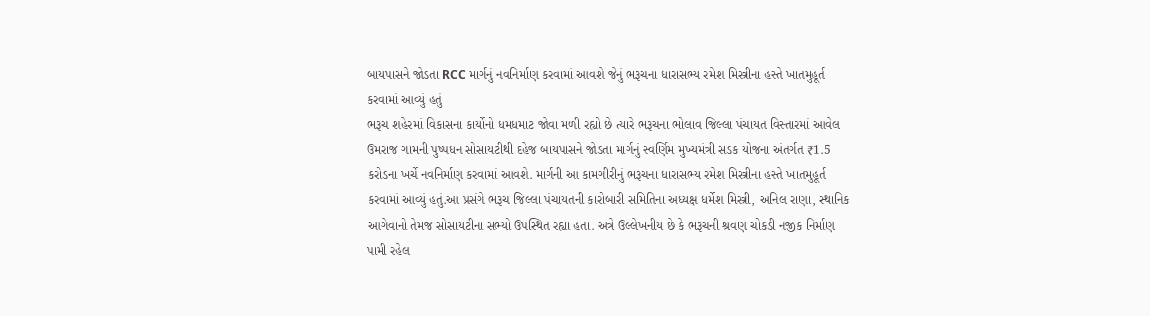બાયપાસને જોડતા RCC માર્ગનું નવનિર્માણ કરવામાં આવશે જેનું ભરૂચના ધારાસભ્ય રમેશ મિસ્ત્રીના હસ્તે ખાતમુહૂર્ત કરવામાં આવ્યું હતું
ભરૂચ શહેરમાં વિકાસના કાર્યોનો ધમધમાટ જોવા મળી રહ્યો છે ત્યારે ભરૂચના ભોલાવ જિલ્લા પંચાયત વિસ્તારમાં આવેલ ઉમરાજ ગામની પુષ્પધન સોસાયટીથી દહેજ બાયપાસને જોડતા માર્ગનું સ્વર્ણિમ મુખ્યમંત્રી સડક યોજના અંતર્ગત ₹1.5 કરોડના ખર્ચે નવનિર્માણ કરવામાં આવશે. માર્ગની આ કામગીરીનું ભરૂચના ધારાસભ્ય રમેશ મિસ્ત્રીના હસ્તે ખાતમુહૂર્ત કરવામાં આવ્યું હતું.આ પ્રસંગે ભરૂચ જિલ્લા પંચાયતની કારોબારી સમિતિના અધ્યક્ષ ધર્મેશ મિસ્ત્રી, અનિલ રાણા, સ્થાનિક આગેવાનો તેમજ સોસાયટીના સભ્યો ઉપસ્થિત રહ્યા હતા. અત્રે ઉલ્લેખનીય છે કે ભરૂચની શ્રવણ ચોકડી નજીક નિર્માણ પામી રહેલ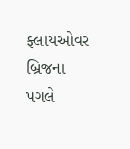ફ્લાયઓવર બ્રિજના પગલે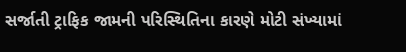સર્જાતી ટ્રાફિક જામની પરિસ્થિતિના કારણે મોટી સંખ્યામાં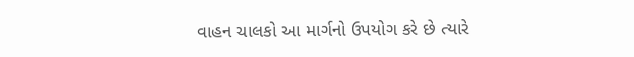વાહન ચાલકો આ માર્ગનો ઉપયોગ કરે છે ત્યારે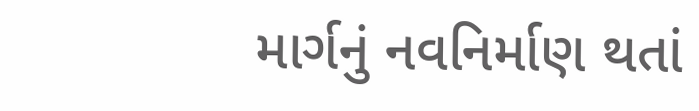માર્ગનું નવનિર્માણ થતાં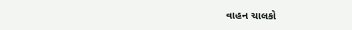વાહન ચાલકો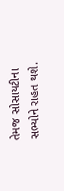તેમજ સોસાયટીના સભ્યોને રાહત થશે.